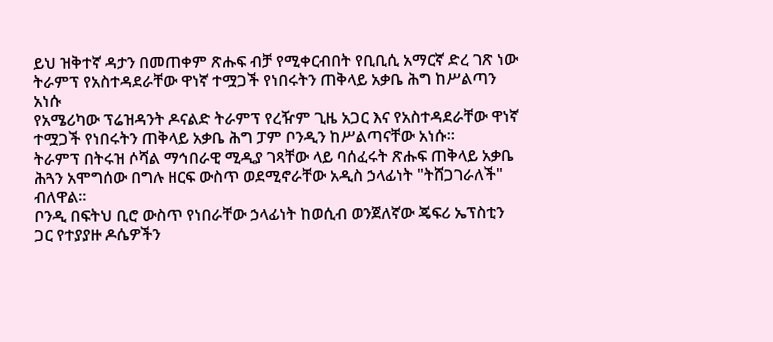ይህ ዝቅተኛ ዳታን በመጠቀም ጽሑፍ ብቻ የሚቀርብበት የቢቢሲ አማርኛ ድረ ገጽ ነው
ትራምፕ የአስተዳደራቸው ዋነኛ ተሟጋች የነበሩትን ጠቅላይ አቃቤ ሕግ ከሥልጣን አነሱ
የአሜሪካው ፕሬዝዳንት ዶናልድ ትራምፕ የረዥም ጊዜ አጋር እና የአስተዳደራቸው ዋነኛ ተሟጋች የነበሩትን ጠቅላይ አቃቤ ሕግ ፓም ቦንዲን ከሥልጣናቸው አነሱ።
ትራምፕ በትሩዝ ሶሻል ማኅበራዊ ሚዲያ ገጻቸው ላይ ባሰፈሩት ጽሑፍ ጠቅላይ አቃቤ ሕጓን አሞግሰው በግሉ ዘርፍ ውስጥ ወደሚኖራቸው አዲስ ኃላፊነት "ትሸጋገራለች" ብለዋል።
ቦንዲ በፍትህ ቢሮ ውስጥ የነበራቸው ኃላፊነት ከወሲብ ወንጀለኛው ጄፍሪ ኤፕስቲን ጋር የተያያዙ ዶሴዎችን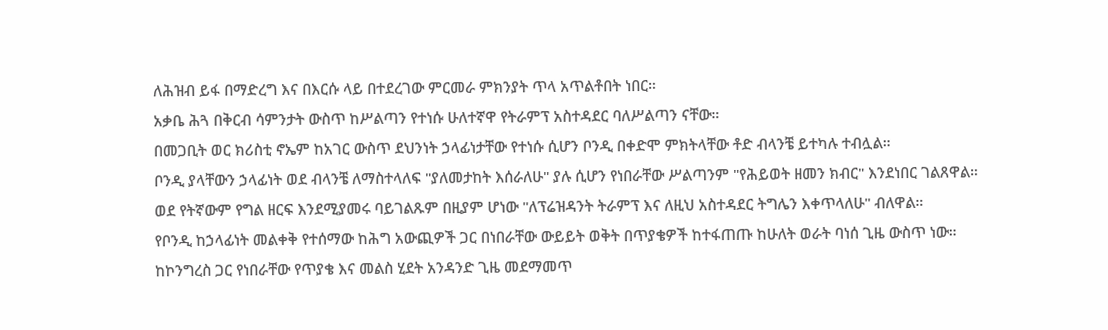ለሕዝብ ይፋ በማድረግ እና በእርሱ ላይ በተደረገው ምርመራ ምክንያት ጥላ አጥልቶበት ነበር።
አቃቤ ሕጓ በቅርብ ሳምንታት ውስጥ ከሥልጣን የተነሱ ሁለተኛዋ የትራምፕ አስተዳደር ባለሥልጣን ናቸው።
በመጋቢት ወር ክሪስቲ ኖኤም ከአገር ውስጥ ደህንነት ኃላፊነታቸው የተነሱ ሲሆን ቦንዲ በቀድሞ ምክትላቸው ቶድ ብላንቼ ይተካሉ ተብሏል።
ቦንዲ ያላቸውን ኃላፊነት ወደ ብላንቼ ለማስተላለፍ "ያለመታከት እሰራለሁ" ያሉ ሲሆን የነበራቸው ሥልጣንም "የሕይወት ዘመን ክብር" እንደነበር ገልጸዋል።
ወደ የትኛውም የግል ዘርፍ እንደሚያመሩ ባይገልጹም በዚያም ሆነው "ለፕሬዝዳንት ትራምፕ እና ለዚህ አስተዳደር ትግሌን እቀጥላለሁ" ብለዋል።
የቦንዲ ከኃላፊነት መልቀቅ የተሰማው ከሕግ አውጪዎች ጋር በነበራቸው ውይይት ወቅት በጥያቄዎች ከተፋጠጡ ከሁለት ወራት ባነሰ ጊዜ ውስጥ ነው።
ከኮንግረስ ጋር የነበራቸው የጥያቄ እና መልስ ሂደት አንዳንድ ጊዜ መደማመጥ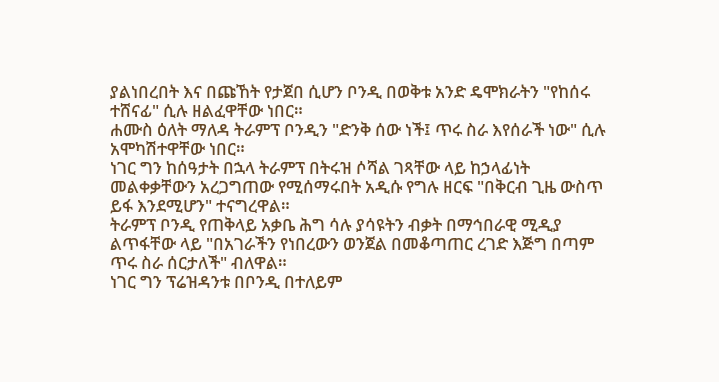ያልነበረበት እና በጩኸት የታጀበ ሲሆን ቦንዲ በወቅቱ አንድ ዴሞክራትን "የከሰሩ ተሸናፊ" ሲሉ ዘልፈዋቸው ነበር።
ሐሙስ ዕለት ማለዳ ትራምፕ ቦንዲን "ድንቅ ሰው ነች፤ ጥሩ ስራ እየሰራች ነው" ሲሉ አሞካሽተዋቸው ነበር።
ነገር ግን ከሰዓታት በኋላ ትራምፕ በትሩዝ ሶሻል ገጻቸው ላይ ከኃላፊነት መልቀቃቸውን አረጋግጠው የሚሰማሩበት አዲሱ የግሉ ዘርፍ "በቅርብ ጊዜ ውስጥ ይፋ እንደሚሆን" ተናግረዋል።
ትራምፕ ቦንዲ የጠቅላይ አቃቤ ሕግ ሳሉ ያሳዩትን ብቃት በማኅበራዊ ሚዲያ ልጥፋቸው ላይ "በአገራችን የነበረውን ወንጀል በመቆጣጠር ረገድ እጅግ በጣም ጥሩ ስራ ሰርታለች" ብለዋል።
ነገር ግን ፕሬዝዳንቱ በቦንዲ በተለይም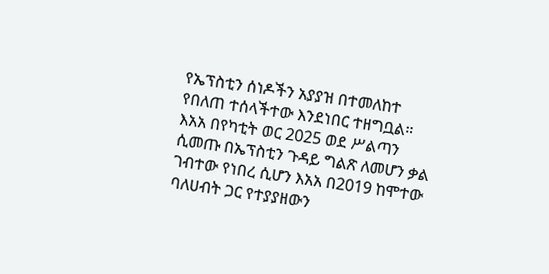የኤፕስቲን ሰነዶችን አያያዝ በተመለከተ የበለጠ ተሰላችተው እንደነበር ተዘግቧል።
እአአ በየካቲት ወር 2025 ወደ ሥልጣን ሲመጡ በኤፕስቲን ጉዳይ ግልጽ ለመሆን ቃል ገብተው የነበረ ሲሆን እአአ በ2019 ከሞተው ባለሀብት ጋር የተያያዘውን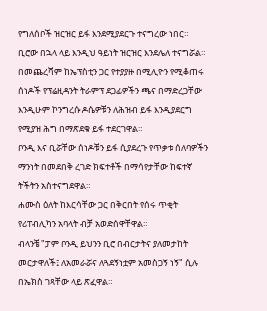የግለሰቦች ዝርዝር ይፋ እንደሚያደርጉ ተናግረው ነበር።
ቢሮው በኋላ ላይ እንዲህ ዓይነት ዝርዝር እንደሌለ ተናግሯል።
በመጨረሻም ከኤፕስቲን ጋር የተያያዙ በሚሊዮን የሚቆጠሩ ሰነዶች የፕሬዚዳንት ትራምፕ ደጋፊዎችን ጫና በማድረጋቸው እንዲሁም ኮንግረሱ ዶሴዎቹን ለሕዝብ ይፋ እንዲያደርግ የሚያዝ ሕግ በማጽደቁ ይፋ ተደርገዋል።
ቦንዲ እና ቢሯቸው ሰነዶቹን ይፋ ሲያደረጉ የጥቃቱ ሰለባዎችን ማንነት በመደበቅ ረገድ ክፍተቶች በማሳየታቸው ከፍተኛ ትችትን አስተናግደዋል።
ሐሙስ ዕለት ከእርሳቸው ጋር በቅርበት የሰሩ ጥቂት የሪፐብሊካን አባላት ብቻ አወድሰዋቸዋል።
ብላንቼ "ፓም ቦንዲ ይህንን ቢሮ በብርታትና ያለመታከት መርታዋለች፤ ለአመራሯና ለጓደኝነቷም አመስጋኝ ነኝ" ሲሉ በኤክስ ገጻቸው ላይ ጽፈዋል።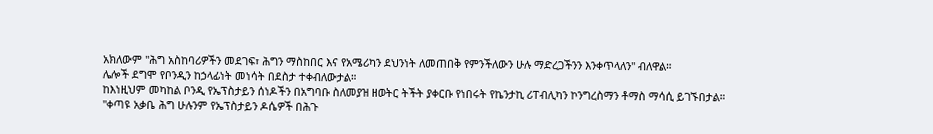አክለውም "ሕግ አስከባሪዎችን መደገፍ፣ ሕግን ማስከበር እና የአሜሪካን ደህንነት ለመጠበቅ የምንችለውን ሁሉ ማድረጋችንን እንቀጥላለን" ብለዋል።
ሌሎች ደግሞ የቦንዲን ከኃላፊነት መነሳት በደስታ ተቀብለውታል።
ከእነዚህም መካከል ቦንዲ የኤፕስታይን ሰነዶችን በአግባቡ ስለመያዝ ዘወትር ትችት ያቀርቡ የነበሩት የኬንታኪ ሪፐብሊካን ኮንግረስማን ቶማስ ማሳሲ ይገኙበታል።
"ቀጣዩ አቃቤ ሕግ ሁሉንም የኤፕስታይን ዶሴዎች በሕጉ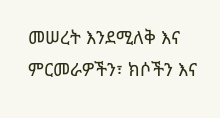መሠረት እንደሚለቅ እና ምርመራዎችን፣ ክሶችን እና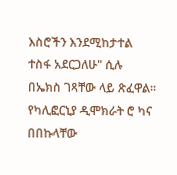እስሮችን እንደሚከታተል ተስፋ አደርጋለሁ" ሲሉ በኤክስ ገጻቸው ላይ ጽፈዋል።
የካሊፎርኒያ ዲሞክራት ሮ ካና በበኩላቸው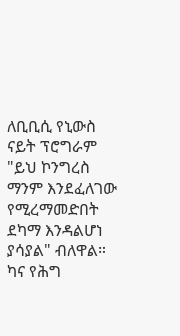ለቢቢሲ የኒውስ ናይት ፕሮግራም "ይህ ኮንግረስ ማንም እንደፈለገው የሚረማመድበት ደካማ እንዳልሆነ ያሳያል" ብለዋል።
ካና የሕግ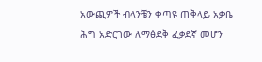አውጪዎች ብላንቼን ቀጣዩ ጠቅላይ አቃቤ ሕግ አድርገው ለማፅደቅ ፈቃደኛ መሆን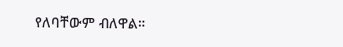የለባቸውም ብለዋል።